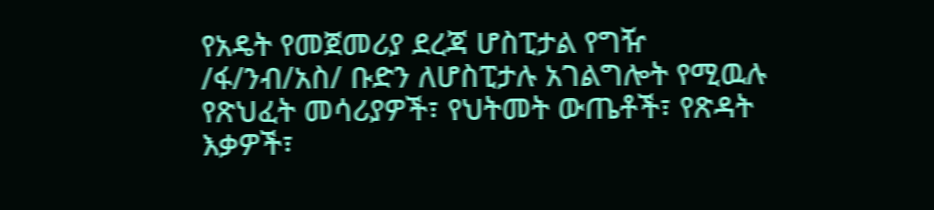የአዴት የመጀመሪያ ደረጃ ሆስፒታል የግዥ /ፋ/ንብ/አስ/ ቡድን ለሆስፒታሉ አገልግሎት የሚዉሉ የጽህፈት መሳሪያዎች፣ የህትመት ውጤቶች፣ የጽዳት እቃዎች፣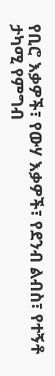የቢሮ እቃዎች፣ የውሃ እቃዎች፣ የደንብ ልብስ፣ የተኝቶ ታካሚ የምግብ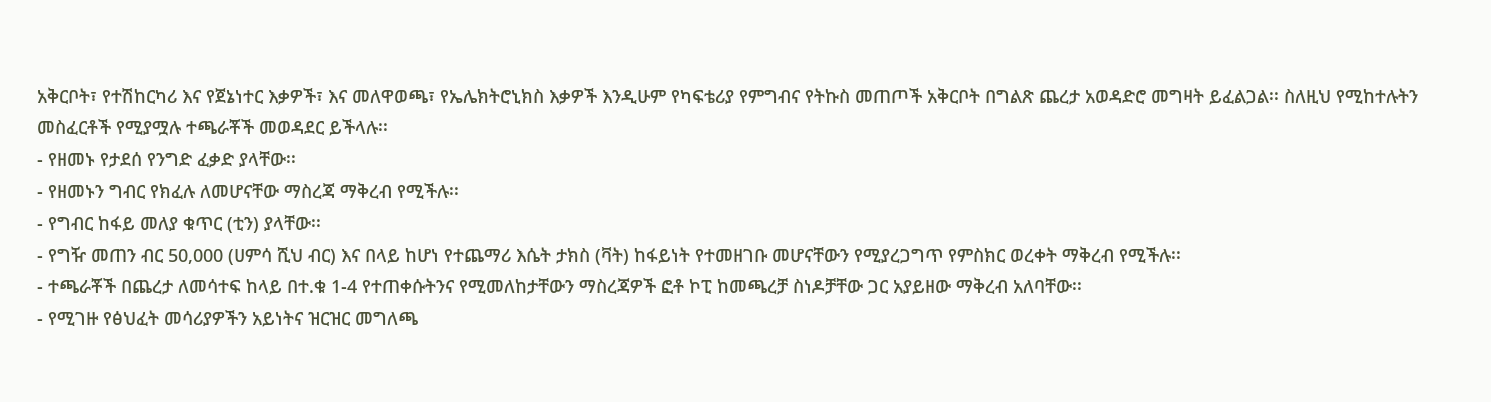አቅርቦት፣ የተሽከርካሪ እና የጀኔነተር እቃዎች፣ እና መለዋወጫ፣ የኤሌክትሮኒክስ እቃዎች እንዲሁም የካፍቴሪያ የምግብና የትኩስ መጠጦች አቅርቦት በግልጽ ጨረታ አወዳድሮ መግዛት ይፈልጋል፡፡ ስለዚህ የሚከተሉትን መስፈርቶች የሚያሟሉ ተጫራቾች መወዳደር ይችላሉ፡፡
- የዘመኑ የታደሰ የንግድ ፈቃድ ያላቸው፡፡
- የዘመኑን ግብር የክፈሉ ለመሆናቸው ማስረጃ ማቅረብ የሚችሉ፡፡
- የግብር ከፋይ መለያ ቁጥር (ቲን) ያላቸው፡፡
- የግዥ መጠን ብር 50,000 (ሀምሳ ሺህ ብር) እና በላይ ከሆነ የተጨማሪ እሴት ታክስ (ቫት) ከፋይነት የተመዘገቡ መሆናቸውን የሚያረጋግጥ የምስክር ወረቀት ማቅረብ የሚችሉ፡፡
- ተጫራቾች በጨረታ ለመሳተፍ ከላይ በተ.ቁ 1-4 የተጠቀሱትንና የሚመለከታቸውን ማስረጃዎች ፎቶ ኮፒ ከመጫረቻ ስነዶቻቸው ጋር አያይዘው ማቅረብ አለባቸው፡፡
- የሚገዙ የፅህፈት መሳሪያዎችን አይነትና ዝርዝር መግለጫ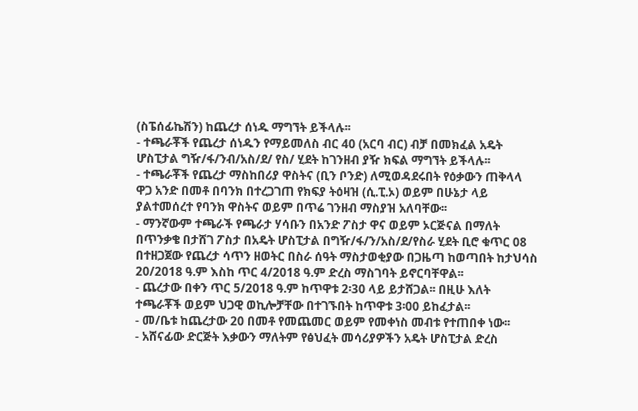(ስፔሰፊኬሽን) ከጨረታ ሰነዱ ማግኘት ይችላሉ፡፡
- ተጫራቾች የጨረታ ሰነዱን የማይመለስ ብር 40 (አርባ ብር) ብቻ በመክፈል አዴት ሆስፒታል ግዥ/ፋ/ንብ/አስ/ደ/ የስ/ ሂደት ከገንዘብ ያዥ ክፍል ማግኘት ይችላሉ፡፡
- ተጫራቾች የጨረታ ማስከበሪያ ዋስትና (ቢን ቦንድ) ለሚወዳደሩበት የዕቃውን ጠቅላላ ዋጋ አንድ በመቶ በባንክ በተረጋገጠ የክፍያ ትዕዛዝ (ሲ.ፒ.ኦ) ወይም በሁኔታ ላይ ያልተመሰረተ የባንክ ዋስትና ወይም በጥሬ ገንዘብ ማስያዝ አለባቸው፡፡
- ማንኛውም ተጫራች የጫራታ ሃሳቡን በአንድ ፖስታ ዋና ወይም ኦርጅናል በማለት በጥንቃቄ በታሸገ ፖስታ በአዴት ሆስፒታል በግዥ/ፋ/ን/አስ/ደ/የስራ ሂደት ቢሮ ቁጥር 08 በተዘጋጀው የጨረታ ሳጥን ዘወትር በስራ ሰዓት ማስታወቂያው በጋዜጣ ከወጣበት ከታህሳስ 20/2018 ዓ.ም እስከ ጥር 4/2018 ዓ.ም ድረስ ማስገባት ይኖርባቸዋል፡፡
- ጨረታው በቀን ጥር 5/2018 ዓ.ም ከጥዋቱ 2፡30 ላይ ይታሸጋል፡፡ በዚሁ እለት ተጫራቾች ወይም ህጋዊ ወኪሎቻቸው በተገኙበት ከጥዋቱ 3፡00 ይከፈታል፡፡
- መ/ቤቱ ከጨረታው 20 በመቶ የመጨመር ወይም የመቀነስ መብቱ የተጠበቀ ነው፡፡
- አሸናፊው ድርጅት እቃውን ማለትም የፅህፈት መሳሪያዎችን አዴት ሆስፒታል ድረስ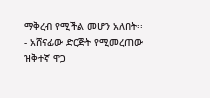ማቅረብ የሚችል መሆን አለበት፡፡
- አሸናፊው ድርጅት የሚመረጠው ዝቅተኛ ዋጋ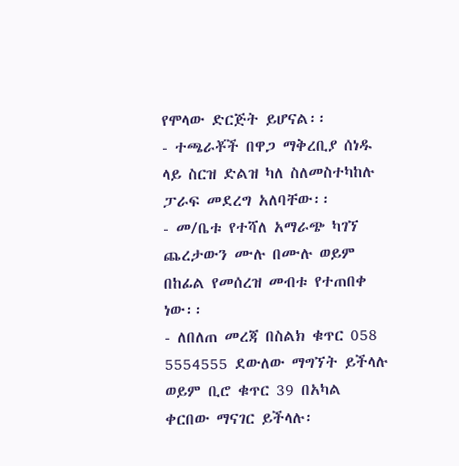የሞላው ድርጅት ይሆናል፡፡
- ተጫራቾች በዋጋ ማቅረቢያ ሰነዱ ላይ ስርዝ ድልዝ ካለ ስለመስተካከሉ ፓራፍ መደረግ አለባቸው፡፡
- መ/ቤቱ የተሻለ አማራጭ ካገኘ ጨረታውን ሙሉ በሙሉ ወይም በከፊል የመሰረዝ መብቱ የተጠበቀ ነው፡፡
- ለበለጠ መረጃ በስልክ ቁጥር 058 5554555 ደውለው ማግኘት ይችላሉ ወይም ቢሮ ቁጥር 39 በአካል ቀርበው ማናገር ይችላሉ፡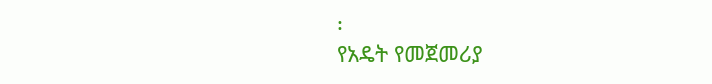፡
የአዴት የመጀመሪያ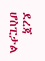ደረጃ ሆስፒታል